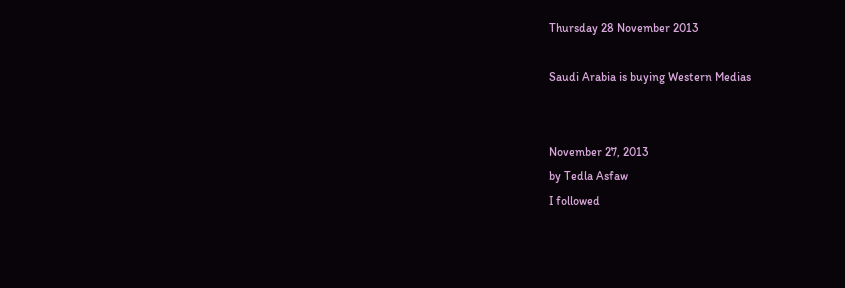Thursday 28 November 2013

Saudi Arabia is buying Western Medias


November 27, 2013
by Tedla Asfaw
I followed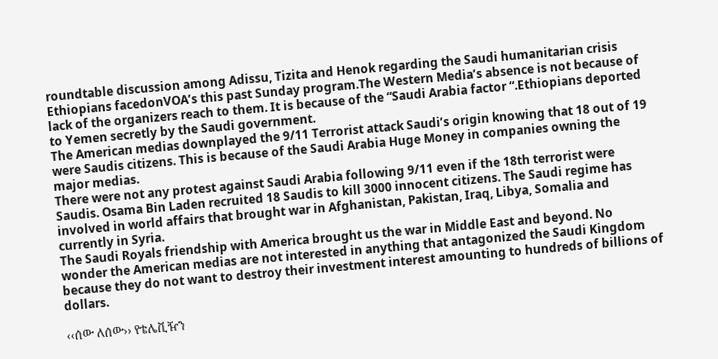roundtable discussion among Adissu, Tizita and Henok regarding the Saudi humanitarian crisis Ethiopians facedonVOA’s this past Sunday program.The Western Media’s absence is not because of lack of the organizers reach to them. It is because of the “Saudi Arabia factor “.Ethiopians deported to Yemen secretly by the Saudi government.
The American medias downplayed the 9/11 Terrorist attack Saudi’s origin knowing that 18 out of 19 were Saudis citizens. This is because of the Saudi Arabia Huge Money in companies owning the major medias.
There were not any protest against Saudi Arabia following 9/11 even if the 18th terrorist were Saudis. Osama Bin Laden recruited 18 Saudis to kill 3000 innocent citizens. The Saudi regime has involved in world affairs that brought war in Afghanistan, Pakistan, Iraq, Libya, Somalia and currently in Syria.
The Saudi Royals friendship with America brought us the war in Middle East and beyond. No wonder the American medias are not interested in anything that antagonized the Saudi Kingdom because they do not want to destroy their investment interest amounting to hundreds of billions of dollars.

‹‹ሰው ለሰው›› የቴሌቪዥን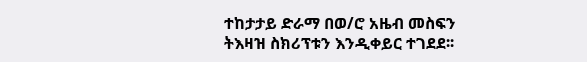ተከታታይ ድራማ በወ/ሮ አዜብ መስፍን ትእዛዝ ስክሪፕቱን እንዲቀይር ተገደደ፡፡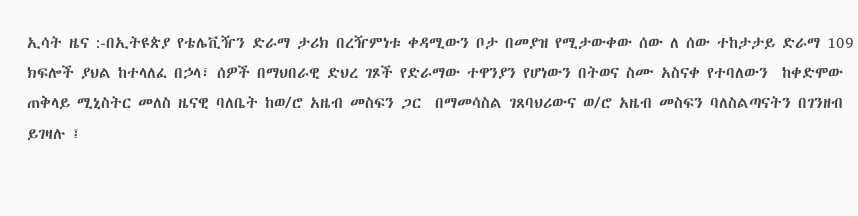ኢሳት ዜና :-በኢትዩጵያ የቴሌቪዥን ድራማ ታሪክ በረዥምነቱ ቀዳሚውን ቦታ በመያዝ የሚታውቀው ሰው ለ ሰው ተከታታይ ድራማ 109 ክፍሎች ያህል ከተላለፈ በኃላ፣ ሰዎች በማህበራዊ ድህረ ገጾች የድራማው ተዋንያን የሆነውን በትወና ስሙ አስናቀ የተባለውን  ከቀድሞው ጠቅላይ ሚኒስትር መለስ ዜናዊ ባለቤት ከወ/ሮ አዜብ መስፍን ጋር  በማመሳስል ገጸባህሪውና ወ/ሮ አዜብ መስፍን ባለስልጣናትን በገንዘብ ይገዛሉ ፤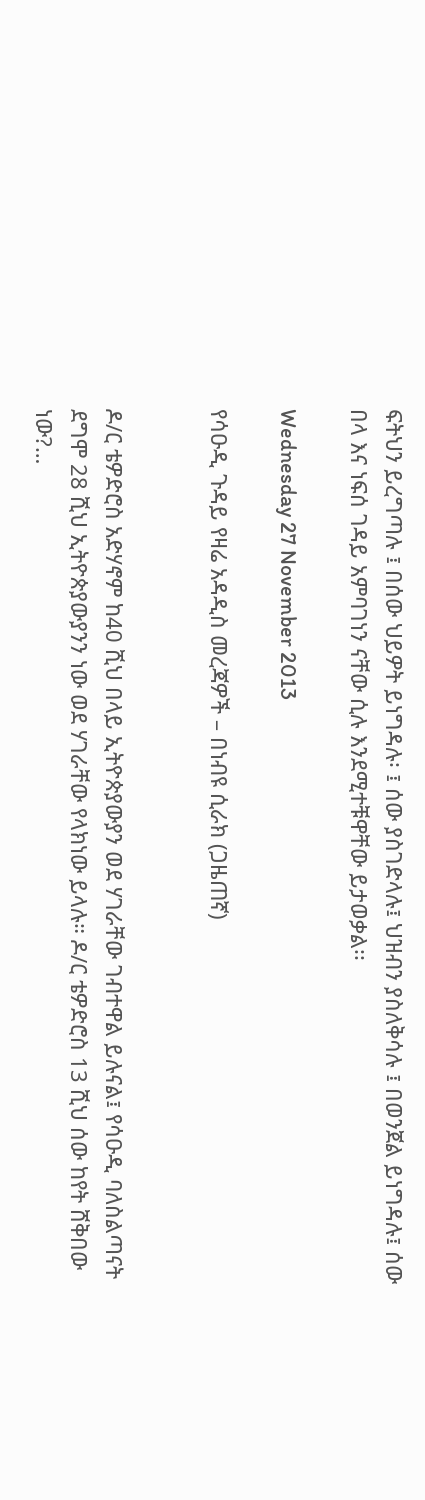ፍትህን ይረግጣሉ ፤ በሰው ህይዎት ይነግዳሉ፡ ፤ ሰው ያስገድላሉ፤ ህዝብን ያስለቅሳሉ ፤ በወንጀል ይነግዳሉ፤ ሰው በላ እና ነፍሰ ገዳይ አምባገነን ናቸው ሲሉ እንደሚተቹዋቸው ይታወቃል፡፡

Wednesday 27 November 2013

የሳዑዲ ጉዳይ የዛሬ አዳዲስ መረጃዎች – በነብዩ ሲራክ (ጋዜጠኛ)


ዶ/ር ቴዎድሮስ አድሃኖም ከ40 ሺህ በላይ ኢትዮጵያውያን ወደ ሃገራቸው ገብተዋል ይሉናል፤ የሳዑዲ ባለስልጣናት ደግሞ 28 ሺህ ኢትዮጵያውያንን ነው ወደ ሃገራቸው የላክነው ይላሉ። ዶ/ር ቴዎድሮስ 13 ሺህ ሰው ከየት ሸቅበው ነው?…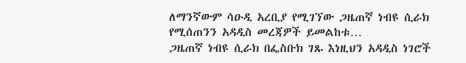ለማንኛውም ሳዑዲ አረቢያ የሚገኘው ጋዜጠኛ ነብዩ ሲራክ የሚሰጠንን አዳዲስ መረጃዎች ይመልከቱ…
ጋዜጠኛ ነብዩ ሲራክ በፌስቡክ ገጹ እነዚህን አዳዲስ ነገሮች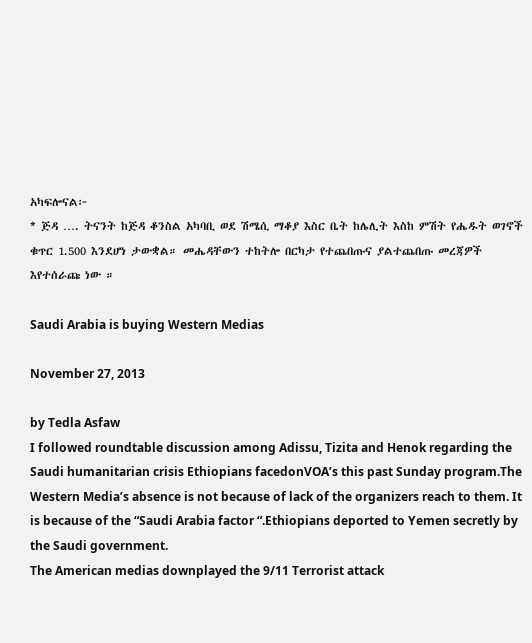አካፍሎናል፦
* ጅዳ …. ትናንት ከጅዳ ቆንስል አካባቢ ወደ ሽሜሲ ማቆያ እስር ቤት ከሌሊት እስከ ምሽት የሔዱት ወገኖች ቁጥር 1.500 እንደሆነ ታውቋል። መሔዳቸውን ተከትሎ በርካታ የተጨበጡና ያልተጨበጡ መረጃዎች እየተሰራጩ ነው ።

Saudi Arabia is buying Western Medias

November 27, 2013

by Tedla Asfaw
I followed roundtable discussion among Adissu, Tizita and Henok regarding the Saudi humanitarian crisis Ethiopians facedonVOA’s this past Sunday program.The Western Media’s absence is not because of lack of the organizers reach to them. It is because of the “Saudi Arabia factor “.Ethiopians deported to Yemen secretly by the Saudi government.
The American medias downplayed the 9/11 Terrorist attack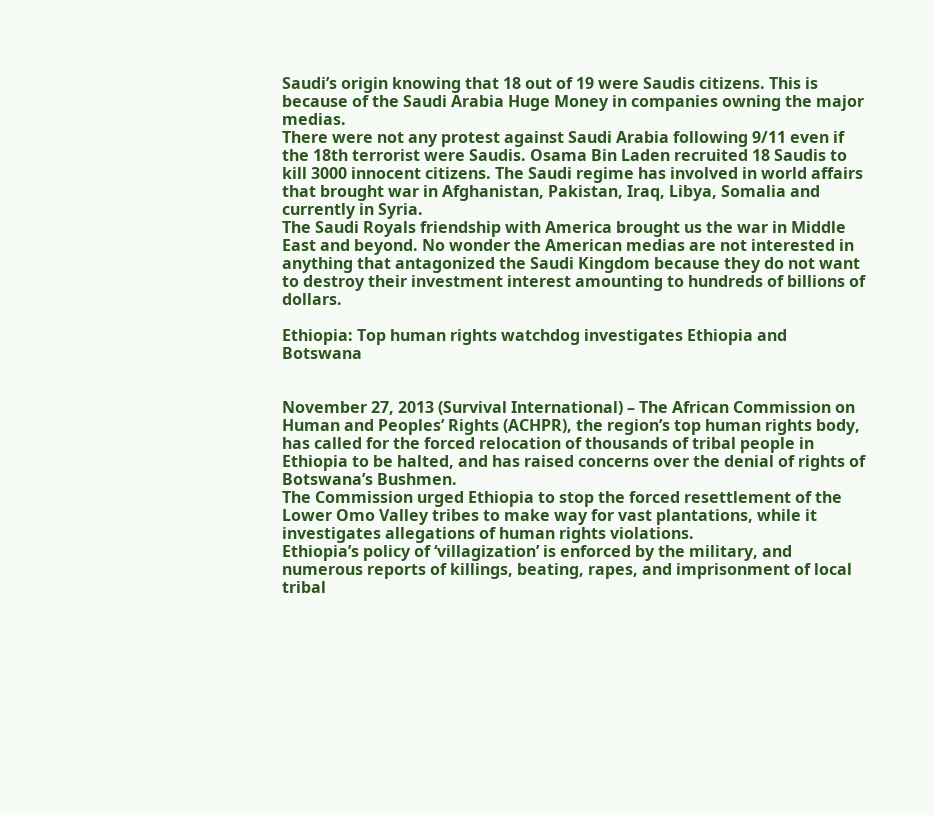Saudi’s origin knowing that 18 out of 19 were Saudis citizens. This is because of the Saudi Arabia Huge Money in companies owning the major medias.
There were not any protest against Saudi Arabia following 9/11 even if the 18th terrorist were Saudis. Osama Bin Laden recruited 18 Saudis to kill 3000 innocent citizens. The Saudi regime has involved in world affairs that brought war in Afghanistan, Pakistan, Iraq, Libya, Somalia and currently in Syria.
The Saudi Royals friendship with America brought us the war in Middle East and beyond. No wonder the American medias are not interested in anything that antagonized the Saudi Kingdom because they do not want to destroy their investment interest amounting to hundreds of billions of dollars.

Ethiopia: Top human rights watchdog investigates Ethiopia and Botswana


November 27, 2013 (Survival International) – The African Commission on Human and Peoples’ Rights (ACHPR), the region’s top human rights body, has called for the forced relocation of thousands of tribal people in Ethiopia to be halted, and has raised concerns over the denial of rights of Botswana’s Bushmen.
The Commission urged Ethiopia to stop the forced resettlement of the Lower Omo Valley tribes to make way for vast plantations, while it investigates allegations of human rights violations.
Ethiopia’s policy of ‘villagization’ is enforced by the military, and numerous reports of killings, beating, rapes, and imprisonment of local tribal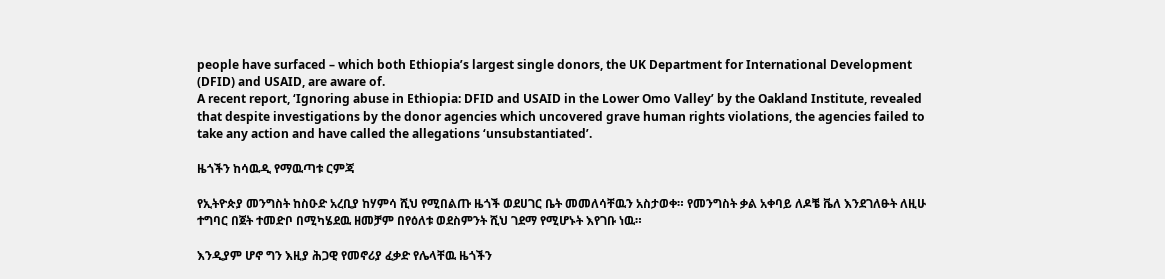people have surfaced – which both Ethiopia’s largest single donors, the UK Department for International Development (DFID) and USAID, are aware of.
A recent report, ‘Ignoring abuse in Ethiopia: DFID and USAID in the Lower Omo Valley’ by the Oakland Institute, revealed that despite investigations by the donor agencies which uncovered grave human rights violations, the agencies failed to take any action and have called the allegations ‘unsubstantiated’.

ዜጎችን ከሳዉዲ የማዉጣቱ ርምጃ

የኢትዮጵያ መንግስት ከስዑድ አረቢያ ከሃምሳ ሺህ የሚበልጡ ዜጎች ወደሀገር ቤት መመለሳቸዉን አስታወቀ። የመንግስት ቃል አቀባይ ለዶቼ ቬለ እንደገለፁት ለዚሁ ተግባር በጀት ተመድቦ በሚካሄደዉ ዘመቻም በየዕለቱ ወደስምንት ሺህ ገደማ የሚሆኑት እየገቡ ነዉ።

እንዲያም ሆኖ ግን እዚያ ሕጋዊ የመኖሪያ ፈቃድ የሌላቸዉ ዜጎችን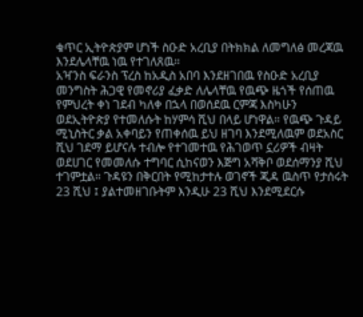ቁጥር ኢትዮጵያም ሆነች ስዑድ አረቢያ በትክክል ለመግለፅ መረጃዉ እንደሌላቸዉ ነዉ የተገለጸዉ።
አዣንስ ፍራንስ ፕረስ ከአዲስ አበባ እንደዘገበዉ የስዑድ አረቢያ መንግስት ሕጋዊ የመኖሪያ ፈቃድ ለሌላቸዉ የዉጭ ዜጎች የሰጠዉ የምህረት ቀነ ገደብ ካለቀ በኋላ በወሰደዉ ርምጃ እስካሁን ወደኢትዮጵያ የተመለሱት ከሃምሳ ሺህ በላይ ሆነዋል። የዉጭ ጉዳይ ሚኒስትር ቃል አቀባይን የጠቀሰዉ ይህ ዘገባ እንደሚለዉም ወደአስር ሺህ ገደማ ይሆናሉ ተብሎ የተገመተዉ የሕገወጥ ኗሪዎች ብዛት ወደሀገር የመመለሱ ተግባር ሲከናወን እጅግ አሻቅቦ ወደሰማንያ ሺህ ተገምቷል። ጉዳዩን በቅርበት የሚከታተሉ ወገኖች ጂዳ ዉስጥ የታሰሩት 23 ሺህ ፤ ያልተመዘገቡትም እንዲሁ 23 ሺህ እንደሚደርሱ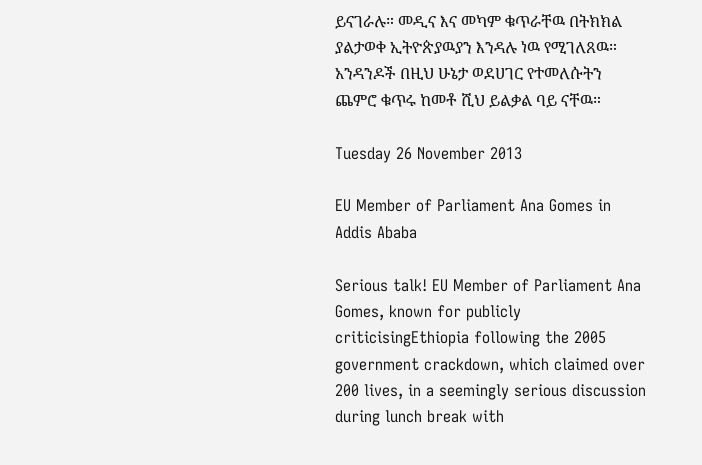ይናገራሉ። መዲና እና መካም ቁጥራቸዉ በትክክል ያልታወቀ ኢትዮጵያዉያን እንዳሉ ነዉ የሚገለጸዉ። አንዳንዶች በዚህ ሁኔታ ወደሀገር የተመለሱትን ጨምሮ ቁጥሩ ከመቶ ሺህ ይልቃል ባይ ናቸዉ።

Tuesday 26 November 2013

EU Member of Parliament Ana Gomes in Addis Ababa

Serious talk! EU Member of Parliament Ana Gomes, known for publicly criticisingEthiopia following the 2005 government crackdown, which claimed over 200 lives, in a seemingly serious discussion during lunch break with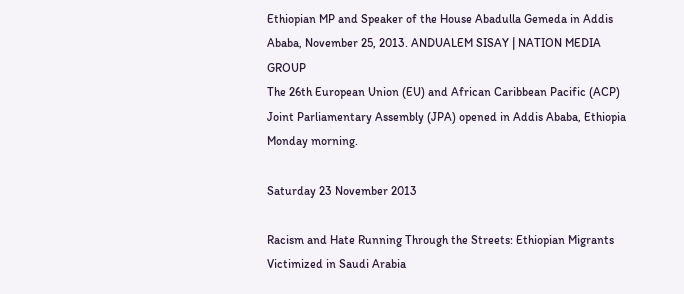Ethiopian MP and Speaker of the House Abadulla Gemeda in Addis Ababa, November 25, 2013. ANDUALEM SISAY | NATION MEDIA GROUP
The 26th European Union (EU) and African Caribbean Pacific (ACP) Joint Parliamentary Assembly (JPA) opened in Addis Ababa, Ethiopia Monday morning.

Saturday 23 November 2013

Racism and Hate Running Through the Streets: Ethiopian Migrants Victimized in Saudi Arabia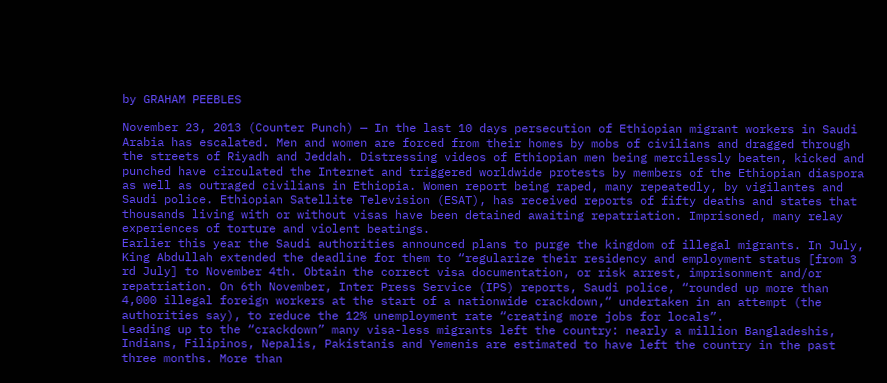by GRAHAM PEEBLES

November 23, 2013 (Counter Punch) — In the last 10 days persecution of Ethiopian migrant workers in Saudi Arabia has escalated. Men and women are forced from their homes by mobs of civilians and dragged through the streets of Riyadh and Jeddah. Distressing videos of Ethiopian men being mercilessly beaten, kicked and punched have circulated the Internet and triggered worldwide protests by members of the Ethiopian diaspora as well as outraged civilians in Ethiopia. Women report being raped, many repeatedly, by vigilantes and Saudi police. Ethiopian Satellite Television (ESAT), has received reports of fifty deaths and states that thousands living with or without visas have been detained awaiting repatriation. Imprisoned, many relay experiences of torture and violent beatings.
Earlier this year the Saudi authorities announced plans to purge the kingdom of illegal migrants. In July, King Abdullah extended the deadline for them to “regularize their residency and employment status [from 3 rd July] to November 4th. Obtain the correct visa documentation, or risk arrest, imprisonment and/or repatriation. On 6th November, Inter Press Service (IPS) reports, Saudi police, “rounded up more than 4,000 illegal foreign workers at the start of a nationwide crackdown,“ undertaken in an attempt (the authorities say), to reduce the 12% unemployment rate “creating more jobs for locals”.
Leading up to the “crackdown” many visa-less migrants left the country: nearly a million Bangladeshis, Indians, Filipinos, Nepalis, Pakistanis and Yemenis are estimated to have left the country in the past three months. More than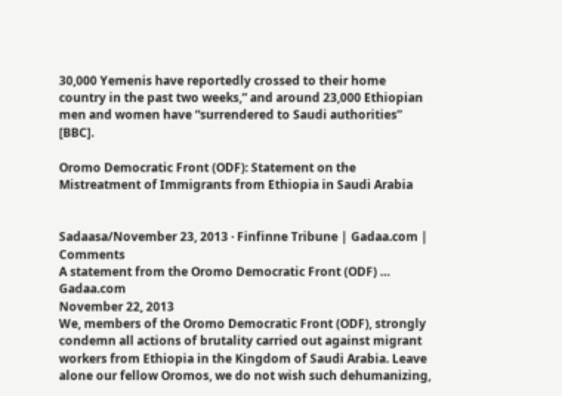30,000 Yemenis have reportedly crossed to their home country in the past two weeks,” and around 23,000 Ethiopian men and women have “surrendered to Saudi authorities” [BBC].

Oromo Democratic Front (ODF): Statement on the Mistreatment of Immigrants from Ethiopia in Saudi Arabia


Sadaasa/November 23, 2013 · Finfinne Tribune | Gadaa.com | Comments
A statement from the Oromo Democratic Front (ODF) …
Gadaa.com
November 22, 2013
We, members of the Oromo Democratic Front (ODF), strongly condemn all actions of brutality carried out against migrant workers from Ethiopia in the Kingdom of Saudi Arabia. Leave alone our fellow Oromos, we do not wish such dehumanizing,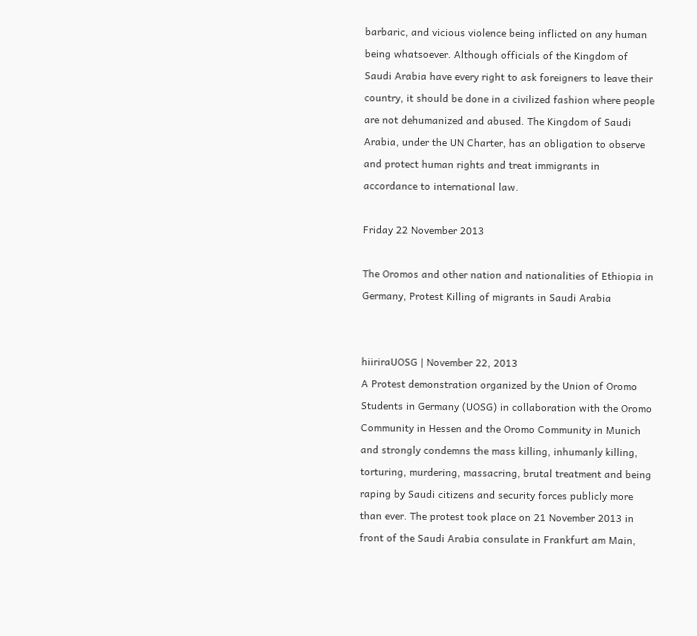barbaric, and vicious violence being inflicted on any human being whatsoever. Although officials of the Kingdom of Saudi Arabia have every right to ask foreigners to leave their country, it should be done in a civilized fashion where people are not dehumanized and abused. The Kingdom of Saudi Arabia, under the UN Charter, has an obligation to observe and protect human rights and treat immigrants in accordance to international law.

Friday 22 November 2013

The Oromos and other nation and nationalities of Ethiopia in Germany, Protest Killing of migrants in Saudi Arabia


hiiriraUOSG | November 22, 2013
A Protest demonstration organized by the Union of Oromo Students in Germany (UOSG) in collaboration with the Oromo Community in Hessen and the Oromo Community in Munich and strongly condemns the mass killing, inhumanly killing, torturing, murdering, massacring, brutal treatment and being raping by Saudi citizens and security forces publicly more than ever. The protest took place on 21 November 2013 in front of the Saudi Arabia consulate in Frankfurt am Main,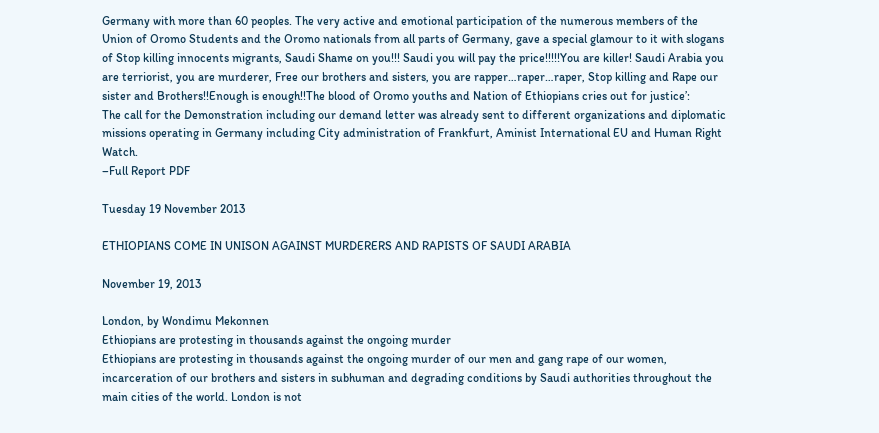Germany with more than 60 peoples. The very active and emotional participation of the numerous members of the Union of Oromo Students and the Oromo nationals from all parts of Germany, gave a special glamour to it with slogans of Stop killing innocents migrants, Saudi Shame on you!!! Saudi you will pay the price!!!!!You are killer! Saudi Arabia you are terriorist, you are murderer, Free our brothers and sisters, you are rapper…raper…raper, Stop killing and Rape our sister and Brothers!!Enough is enough!!The blood of Oromo youths and Nation of Ethiopians cries out for justice’:
The call for the Demonstration including our demand letter was already sent to different organizations and diplomatic missions operating in Germany including City administration of Frankfurt, Aminist International EU and Human Right Watch.
–Full Report PDF

Tuesday 19 November 2013

ETHIOPIANS COME IN UNISON AGAINST MURDERERS AND RAPISTS OF SAUDI ARABIA

November 19, 2013

London, by Wondimu Mekonnen
Ethiopians are protesting in thousands against the ongoing murder
Ethiopians are protesting in thousands against the ongoing murder of our men and gang rape of our women, incarceration of our brothers and sisters in subhuman and degrading conditions by Saudi authorities throughout the main cities of the world. London is not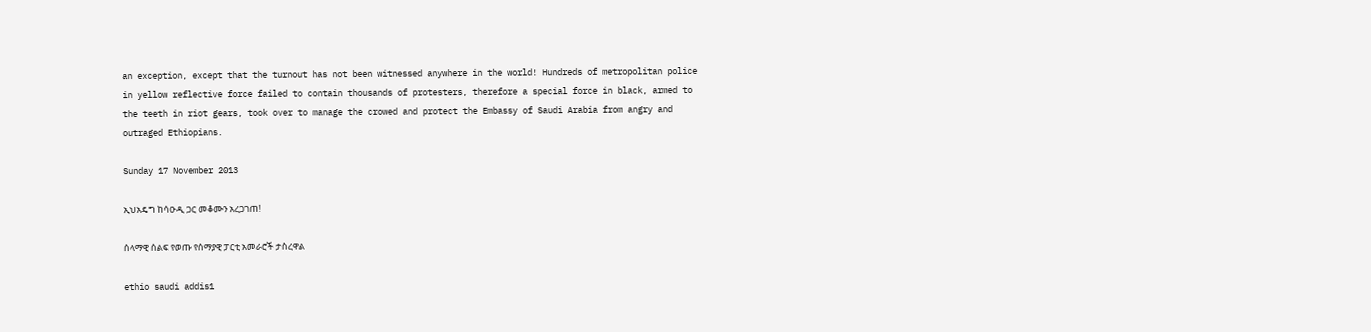an exception, except that the turnout has not been witnessed anywhere in the world! Hundreds of metropolitan police in yellow reflective force failed to contain thousands of protesters, therefore a special force in black, armed to the teeth in riot gears, took over to manage the crowed and protect the Embassy of Saudi Arabia from angry and outraged Ethiopians.

Sunday 17 November 2013

ኢህአዴግ ከሳዑዲ ጋር መቆሙን አረጋገጠ!

ሰላማዊ ሰልፍ የወጡ የሰማያዊ ፓርቲ አመራሮች ታስረዋል

ethio saudi addis1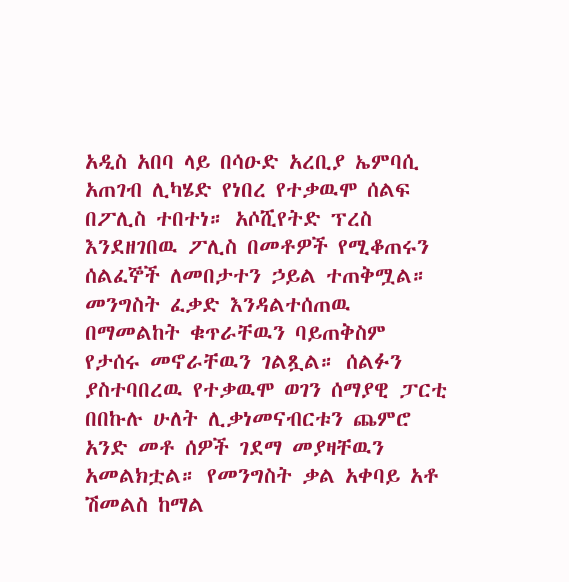አዲስ አበባ ላይ በሳዑድ አረቢያ ኤምባሲ አጠገብ ሊካሄድ የነበረ የተቃዉሞ ሰልፍ በፖሊስ ተበተነ። አሶሺየትድ ፕረስ እንደዘገበዉ ፖሊስ በመቶዎች የሚቆጠሩን ሰልፈኞች ለመበታተን ኃይል ተጠቅሟል።
መንግስት ፈቃድ እንዳልተሰጠዉ በማመልከት ቁጥራቸዉን ባይጠቅስም የታሰሩ መኖራቸዉን ገልጿል። ሰልፉን ያስተባበረዉ የተቃዉሞ ወገን ሰማያዊ ፓርቲ በበኩሉ ሁለት ሊቃነመናብርቱን ጨምሮ አንድ መቶ ሰዎች ገደማ መያዛቸዉን አመልክቷል። የመንግስት ቃል አቀባይ አቶ ሽመልስ ከማል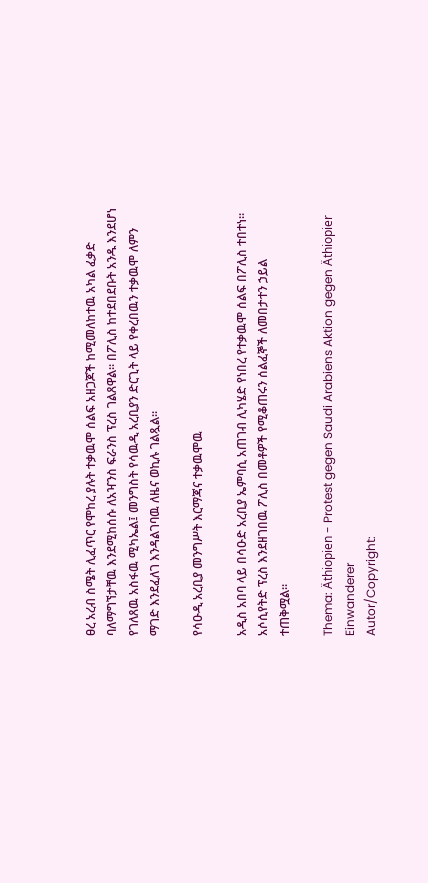ፀረ አረብ ስሜት ሊፈጥር የሞከረ ያሉት ተቃዉሞ ሰልፍ አዘጋጆች ከሚመለከተዉ አካል ፈቃድ ባለማግኘታቸዉ እንደሚከሰሱ ለአዣንስ ፍራንስ ፕረስ ገልጸዋል። በፖሊስ ከተደበደቡት አንዱ እንደሆነ የገለጸዉ አስፋዉ ሚካኤል፤ መንግስት የሳዉዲ አረቢያን ድርጊት ላይ የቀረበዉን ተቃዉሞ ለምን ማገድ እንደፈለገ እንዳልገባዉ ለዜና ወኪሉ ገልጿል።

የሳዑዲ አረቢያ መንግሥት እርማጃና ተቃዉሞዉ

አዲስ አበባ ላይ በሳዑድ አረቢያ ኤምባሲ አጠገብ ሊካሄድ የነበረ የተቃዉሞ ሰልፍ በፖሊስ ተበተነ። አሶሲየትድ ፕረስ እንደዘገበዉ ፖሊስ በመቶዎች የሚቆጠሩን ሰልፈኞች ለመበታተን ኃይል ተጠቅሟል።

Thema: Äthiopien - Protest gegen Saudi Arabiens Aktion gegen Äthiopier Einwanderer
Autor/Copyright: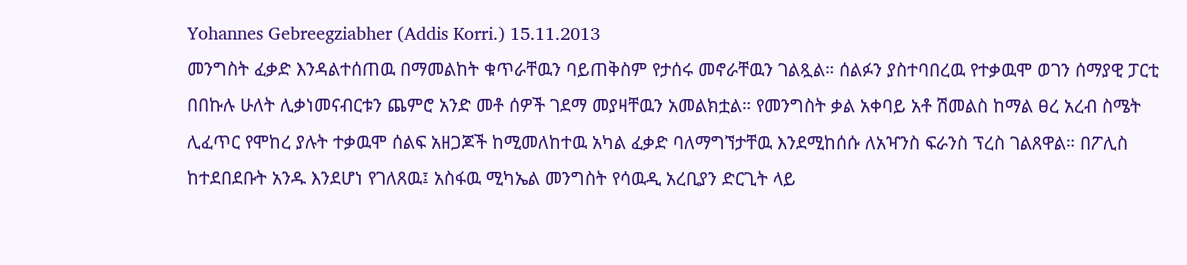Yohannes Gebreegziabher (Addis Korri.) 15.11.2013
መንግስት ፈቃድ እንዳልተሰጠዉ በማመልከት ቁጥራቸዉን ባይጠቅስም የታሰሩ መኖራቸዉን ገልጿል። ሰልፉን ያስተባበረዉ የተቃዉሞ ወገን ሰማያዊ ፓርቲ በበኩሉ ሁለት ሊቃነመናብርቱን ጨምሮ አንድ መቶ ሰዎች ገደማ መያዛቸዉን አመልክቷል። የመንግስት ቃል አቀባይ አቶ ሽመልስ ከማል ፀረ አረብ ስሜት ሊፈጥር የሞከረ ያሉት ተቃዉሞ ሰልፍ አዘጋጆች ከሚመለከተዉ አካል ፈቃድ ባለማግኘታቸዉ እንደሚከሰሱ ለአዣንስ ፍራንስ ፕረስ ገልጸዋል። በፖሊስ ከተደበደቡት አንዱ እንደሆነ የገለጸዉ፤ አስፋዉ ሚካኤል መንግስት የሳዉዲ አረቢያን ድርጊት ላይ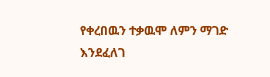የቀረበዉን ተቃዉሞ ለምን ማገድ እንደፈለገ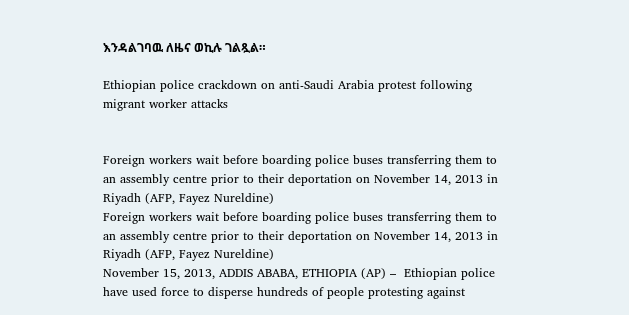እንዳልገባዉ ለዜና ወኪሉ ገልጿል።

Ethiopian police crackdown on anti-Saudi Arabia protest following migrant worker attacks


Foreign workers wait before boarding police buses transferring them to an assembly centre prior to their deportation on November 14, 2013 in Riyadh (AFP, Fayez Nureldine)
Foreign workers wait before boarding police buses transferring them to an assembly centre prior to their deportation on November 14, 2013 in Riyadh (AFP, Fayez Nureldine)
November 15, 2013, ADDIS ABABA, ETHIOPIA (AP) –  Ethiopian police have used force to disperse hundreds of people protesting against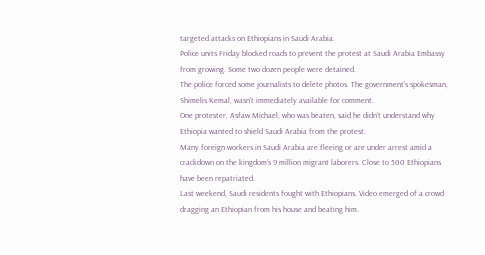targeted attacks on Ethiopians in Saudi Arabia.
Police units Friday blocked roads to prevent the protest at Saudi Arabia Embassy from growing. Some two dozen people were detained.
The police forced some journalists to delete photos. The government’s spokesman, Shimelis Kemal, wasn’t immediately available for comment.
One protester, Asfaw Michael, who was beaten, said he didn’t understand why Ethiopia wanted to shield Saudi Arabia from the protest.
Many foreign workers in Saudi Arabia are fleeing or are under arrest amid a crackdown on the kingdom’s 9 million migrant laborers. Close to 500 Ethiopians have been repatriated.
Last weekend, Saudi residents fought with Ethiopians. Video emerged of a crowd dragging an Ethiopian from his house and beating him.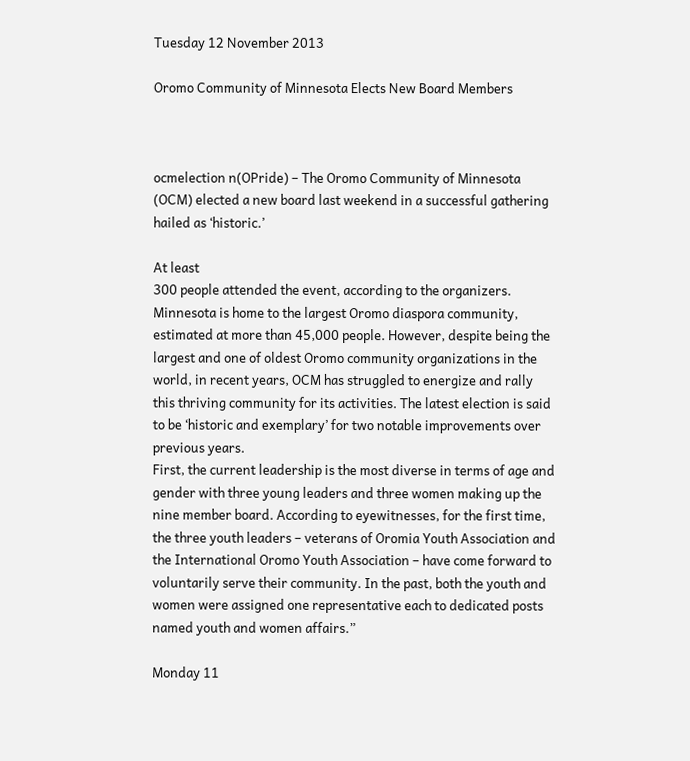Tuesday 12 November 2013

Oromo Community of Minnesota Elects New Board Members



ocmelection n(OPride) – The Oromo Community of Minnesota (OCM) elected a new board last weekend in a successful gathering hailed as ‘historic.’

At least
300 people attended the event, according to the organizers.
Minnesota is home to the largest Oromo diaspora community, estimated at more than 45,000 people. However, despite being the largest and one of oldest Oromo community organizations in the world, in recent years, OCM has struggled to energize and rally this thriving community for its activities. The latest election is said to be ‘historic and exemplary’ for two notable improvements over previous years.
First, the current leadership is the most diverse in terms of age and gender with three young leaders and three women making up the nine member board. According to eyewitnesses, for the first time, the three youth leaders – veterans of Oromia Youth Association and the International Oromo Youth Association – have come forward to voluntarily serve their community. In the past, both the youth and women were assigned one representative each to dedicated posts named youth and women affairs.”

Monday 11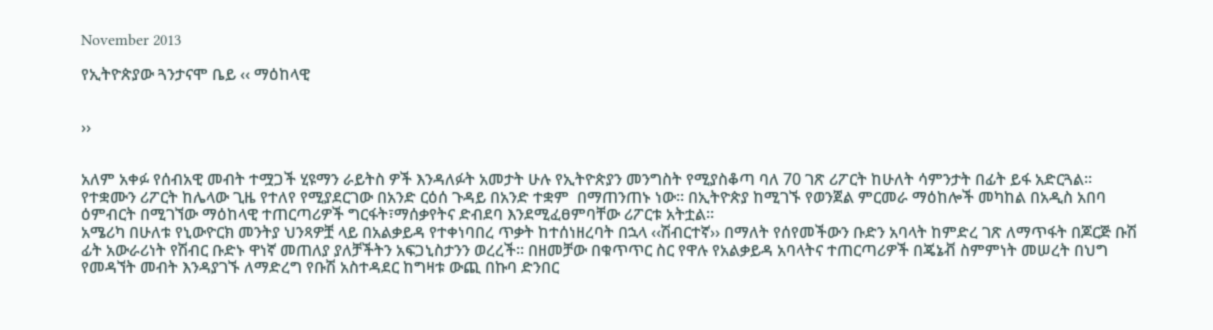November 2013

የኢትዮጵያው ጓንታናሞ ቤይ ‹‹ ማዕከላዊ


››


አለም አቀፉ የሰብአዊ መብት ተሟጋች ሂዩማን ራይትስ ዎች እንዳለፉት አመታት ሁሉ የኢትዮጵያን መንግስት የሚያስቆጣ ባለ 70 ገጽ ሪፖርት ከሁለት ሳምንታት በፊት ይፋ አድርጓል፡፡ የተቋሙን ሪፖርት ከሌላው ጊዜ የተለየ የሚያደርገው በአንድ ርዕሰ ጉዳይ በአንድ ተቋም  በማጠንጠኑ ነው፡፡ በኢትዮጵያ ከሚገኙ የወንጀል ምርመራ ማዕከሎች መካከል በአዲስ አበባ ዕምብርት በሚገኘው ማዕከላዊ ተጠርጣሪዎች ግርፋት፣ማሰቃየትና ድብደባ እንደሚፈፀምባቸው ሪፖርቱ አትቷል፡፡
አሜሪካ በሁለቱ የኒውዮርክ መንትያ ህንጻዎቿ ላይ በአልቃይዳ የተቀነባበረ ጥቃት ከተሰነዘረባት በኋላ ‹‹ሽብርተኛ›› በማለት የሰየመችውን ቡድን አባላት ከምድረ ገጽ ለማጥፋት በጆርጅ ቡሽ ፊት አውራሪነት የሽብር ቡድኑ ዋነኛ መጠለያ ያለቻችትን አፍጋኒስታንን ወረረች፡፡ በዘመቻው በቁጥጥር ስር የዋሉ የአልቃይዳ አባላትና ተጠርጣሪዎች በጄኔቭ ስምምነት መሠረት በህግ የመዳኘት መብት እንዳያገኙ ለማድረግ የቡሽ አስተዳደር ከግዛቱ ውጪ በኩባ ድንበር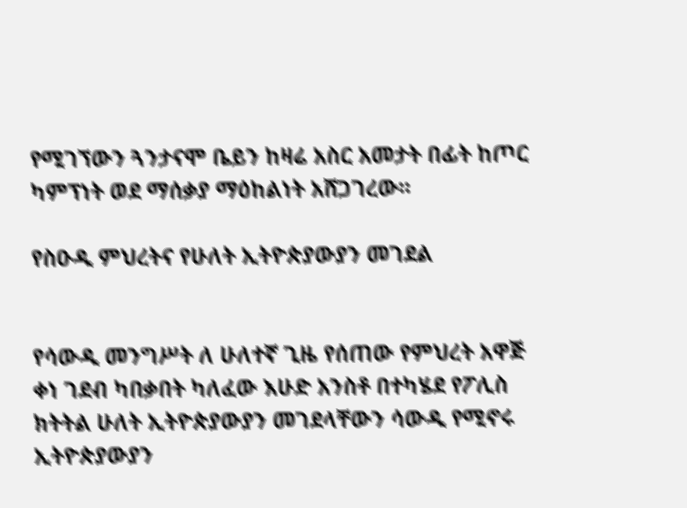የሚገኘውን ጓንታናሞ ቤይን ከዛሬ አስር አመታት በፊት ከጦር ካምፕነት ወደ ማሰቃያ ማዕከልነት አሸጋገረው፡፡

የስዑዲ ምህረትና የሁለት ኢትዮጵያውያን መገደል


የሳውዲ መንግሥት ለ ሁለተኛ ጊዜ የሰጠው የምህረት አዋጅ ቀነ ገደብ ካበቃበት ካለፈው እሁድ አንስቶ በተካሄደ የፖሊስ ክትትል ሁለት ኢትዮጵያውያን መገደላቸውን ሳውዲ የሚኖሩ ኢትዮጵያውያን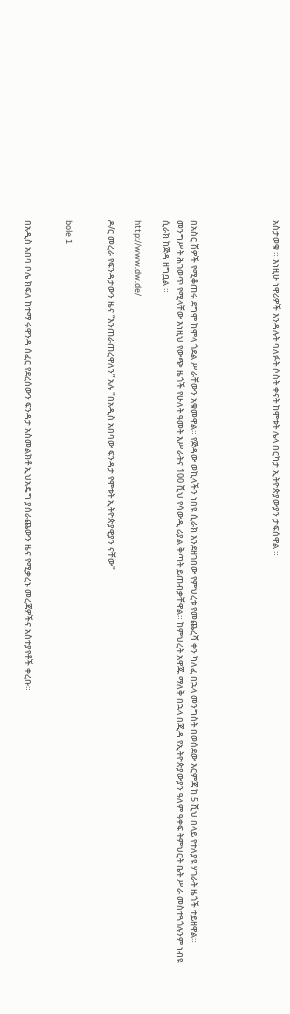አስታወቁ ። እነዚሁ ነዋሪዎች እንዳሉት ባለፉት ሶስት ቀናት ከሞቱት ሌላ በርካታ ኢትዮጵያውያን ታፍሰዋል ።





በአስር ሽዎች የሚቆጠሩ ደግሞ ከሞላ ጎደል ሥራቸውን አቁመዋል። የጅዳው ወኪላችን ነበዩ ሲራክ እንደዘገበው የምህረቱ የመጨረሻ ቀን ካለፈ በኋላ መንግስት በወሰደው እርምጃ ከ 5 ሺህ በላይ የተለያዩ ሃገራት ዜጎች ተይዘዋል። መንግሥት ሕገወጥ የሚላቸው እነዚህ የውጭ ዜጎች የሁለት ዓመት እሥራትና 100 ሺህ የሳውዲ ሪያል ቅጣት ይጠብቃቸዋል። ከምህረት አዋጁ ማለቅ በኋላ በጂዳ የኢትዮጵያውያን ዓለም ዓቀፍ ትምህርት ቤት ሥራ መስተጓጎሉንም ነብዩ ሲራክ ከጅዳ ዘግቧል ።

http://www.dw.de/

ዶ/ር መረራ የፍንዳታውን ዜና “እንጠራጠረዋለን” አሉ "በአዲስ አበባው ፍንዳታ የሞቱት ኢትዮጵያዊያን ናቸው"


bole 1


በአዲስ አበባ ቦሌ ክፍለ ከተማ ሩዋንዳ ሰፈር የደረሰውን ፍንዳታ አስመልክቶ ኢህአዴግ ያሰራጨውን ዜና የሚቃረኑ መረጃዎችና አስተያየቶች ቀረቡ።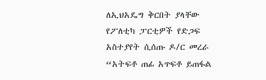ለኢህአዴግ ቅርበት ያላቸው የፖለቲካ ፓርቲዎች የድጋፍ አስተያየት ሲሰጡ ዶ/ር መረራ “አትፍቶ ጠፊ አጥፍቶ ይጠፋል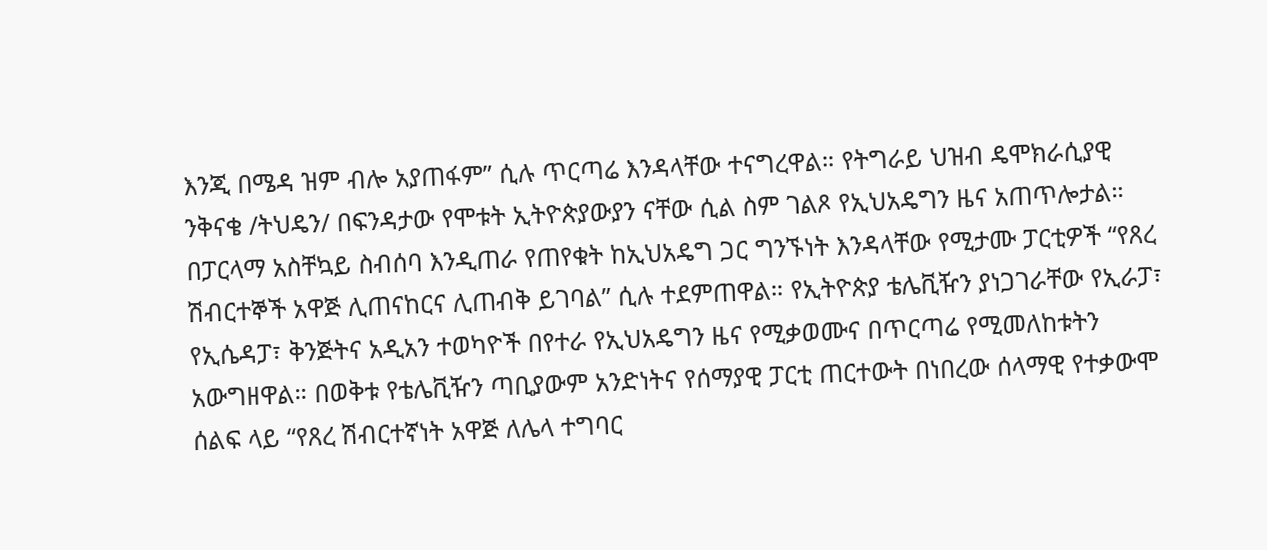እንጂ በሜዳ ዝም ብሎ አያጠፋም” ሲሉ ጥርጣሬ እንዳላቸው ተናግረዋል። የትግራይ ህዝብ ዴሞክራሲያዊ ንቅናቄ /ትህዴን/ በፍንዳታው የሞቱት ኢትዮጵያውያን ናቸው ሲል ስም ገልጾ የኢህአዴግን ዜና አጠጥሎታል።
በፓርላማ አስቸኳይ ስብሰባ እንዲጠራ የጠየቁት ከኢህአዴግ ጋር ግንኙነት እንዳላቸው የሚታሙ ፓርቲዎች “የጸረ ሽብርተኞች አዋጅ ሊጠናከርና ሊጠብቅ ይገባል” ሲሉ ተደምጠዋል። የኢትዮጵያ ቴሌቪዥን ያነጋገራቸው የኢራፓ፣ የኢሴዳፓ፣ ቅንጅትና አዲአን ተወካዮች በየተራ የኢህአዴግን ዜና የሚቃወሙና በጥርጣሬ የሚመለከቱትን አውግዘዋል። በወቅቱ የቴሌቪዥን ጣቢያውም አንድነትና የሰማያዊ ፓርቲ ጠርተውት በነበረው ሰላማዊ የተቃውሞ ሰልፍ ላይ “የጸረ ሽብርተኛነት አዋጅ ለሌላ ተግባር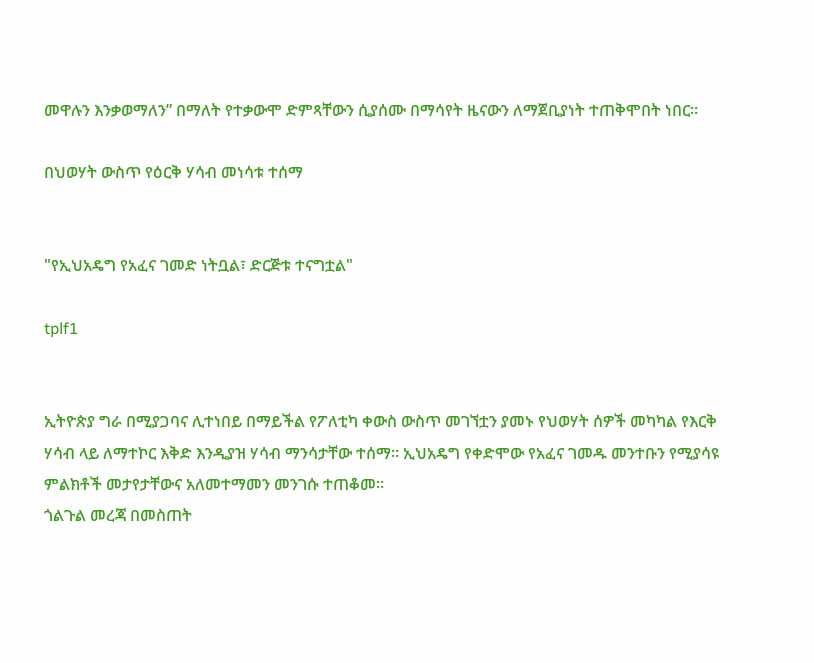መዋሉን እንቃወማለን” በማለት የተቃውሞ ድምጻቸውን ሲያሰሙ በማሳየት ዜናውን ለማጀቢያነት ተጠቅሞበት ነበር።

በህወሃት ውስጥ የዕርቅ ሃሳብ መነሳቱ ተሰማ


"የኢህአዴግ የአፈና ገመድ ነትቧል፣ ድርጅቱ ተናግቷል"

tplf1


ኢትዮጵያ ግራ በሚያጋባና ሊተነበይ በማይችል የፖለቲካ ቀውስ ውስጥ መገኘቷን ያመኑ የህወሃት ሰዎች መካካል የእርቅ ሃሳብ ላይ ለማተኮር እቅድ እንዲያዝ ሃሳብ ማንሳታቸው ተሰማ። ኢህአዴግ የቀድሞው የአፈና ገመዱ መንተቡን የሚያሳዩ ምልክቶች መታየታቸውና አለመተማመን መንገሱ ተጠቆመ።
ጎልጉል መረጃ በመስጠት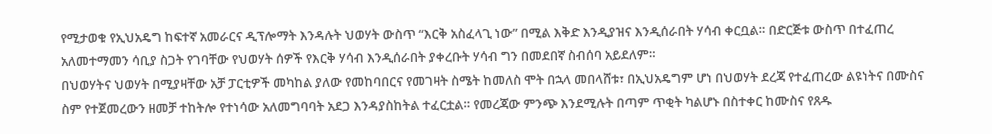የሚታወቁ የኢህአዴግ ከፍተኛ አመራርና ዲፕሎማት እንዳሉት ህወሃት ውስጥ “እርቅ አስፈላጊ ነው” በሚል እቅድ እንዲያዝና እንዲሰራበት ሃሳብ ቀርቧል። በድርጅቱ ውስጥ በተፈጠረ አለመተማመን ሳቢያ ስጋት የገባቸው የህወሃት ሰዎች የእርቅ ሃሳብ እንዲሰራበት ያቀረቡት ሃሳብ ግን በመደበኛ ስብሰባ አይደለም።
በህወሃትና ህወሃት በሚያዛቸው አቻ ፓርቲዎች መካከል ያለው የመከባበርና የመገዛት ስሜት ከመለስ ሞት በኋላ መበላሸቱ፣ በኢህአዴግም ሆነ በህወሃት ደረጃ የተፈጠረው ልዩነትና በሙስና ስም የተጀመረውን ዘመቻ ተከትሎ የተነሳው አለመግባባት አደጋ እንዳያስከትል ተፈርቷል። የመረጃው ምንጭ እንደሚሉት በጣም ጥቂት ካልሆኑ በስተቀር ከሙስና የጸዱ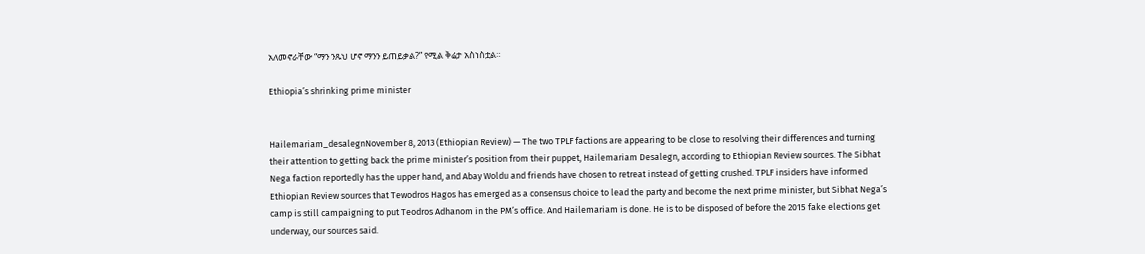አለመኖራቸው “ማን ንጹህ ሆኖ ማንን ይጠይቃል?” የሚል ቅሬታ አስነስቷል።

Ethiopia’s shrinking prime minister


Hailemariam_desalegnNovember 8, 2013 (Ethiopian Review) — The two TPLF factions are appearing to be close to resolving their differences and turning their attention to getting back the prime minister’s position from their puppet, Hailemariam Desalegn, according to Ethiopian Review sources. The Sibhat Nega faction reportedly has the upper hand, and Abay Woldu and friends have chosen to retreat instead of getting crushed. TPLF insiders have informed Ethiopian Review sources that Tewodros Hagos has emerged as a consensus choice to lead the party and become the next prime minister, but Sibhat Nega’s camp is still campaigning to put Teodros Adhanom in the PM’s office. And Hailemariam is done. He is to be disposed of before the 2015 fake elections get underway, our sources said.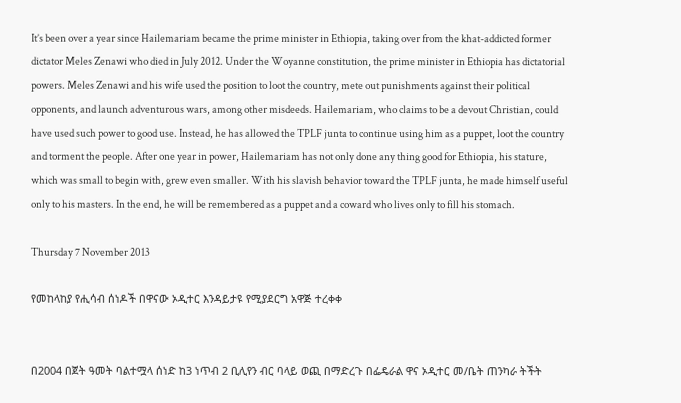It’s been over a year since Hailemariam became the prime minister in Ethiopia, taking over from the khat-addicted former dictator Meles Zenawi who died in July 2012. Under the Woyanne constitution, the prime minister in Ethiopia has dictatorial powers. Meles Zenawi and his wife used the position to loot the country, mete out punishments against their political opponents, and launch adventurous wars, among other misdeeds. Hailemariam, who claims to be a devout Christian, could have used such power to good use. Instead, he has allowed the TPLF junta to continue using him as a puppet, loot the country and torment the people. After one year in power, Hailemariam has not only done any thing good for Ethiopia, his stature, which was small to begin with, grew even smaller. With his slavish behavior toward the TPLF junta, he made himself useful only to his masters. In the end, he will be remembered as a puppet and a coward who lives only to fill his stomach.

Thursday 7 November 2013

የመከላከያ የሒሳብ ሰነዶች በዋናው ኦዲተር እንዳይታዩ የሚያደርግ አዋጅ ተረቀቀ


በ2004 በጀት ዓመት ባልተሟላ ሰነድ ከ3 ነጥብ 2 ቢሊየን ብር ባላይ ወጪ በማድረጉ በፌዴራል ዋና ኦዲተር መ/ቤት ጠንካራ ትችት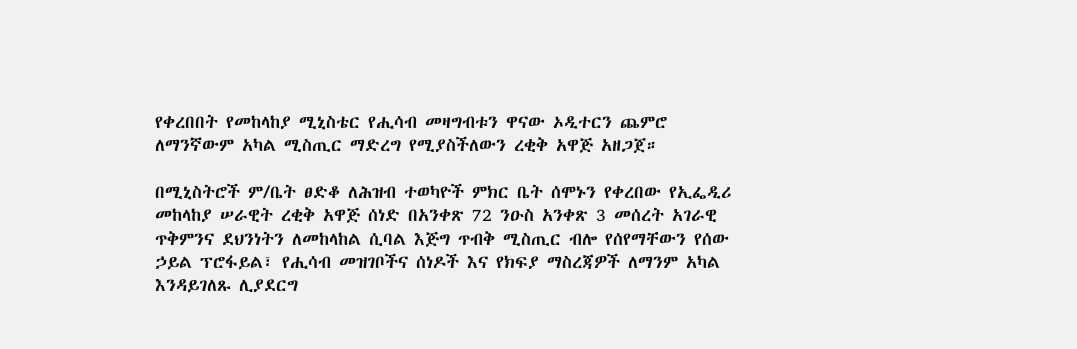የቀረበበት የመከላከያ ሚኒስቴር የሒሳብ መዛግብቱን ዋናው ኦዲተርን ጨምሮ ለማንኛውም አካል ሚስጢር ማድረግ የሚያስችለውን ረቂቅ አዋጅ አዘጋጀ።

በሚኒስትሮች ም/ቤት ፀድቆ ለሕዝብ ተወካዮች ምክር ቤት ሰሞኑን የቀረበው የኢፌዲሪ መከላከያ ሠራዊት ረቂቅ አዋጅ ሰነድ በአንቀጽ 72 ንዑስ አንቀጽ 3 መሰረት አገራዊ ጥቅምንና ደህንነትን ለመከላከል ሲባል እጅግ ጥብቅ ሚስጢር ብሎ የሰየማቸውን የሰው ኃይል ፕሮፋይል፣ የሒሳብ መዝገቦችና ሰነዶች እና የክፍያ ማስረጃዎች ለማንም አካል እንዳይገለጹ ሊያደርግ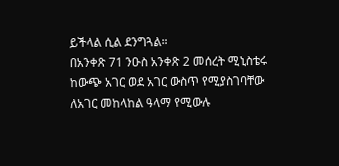ይችላል ሲል ደንግጓል።
በአንቀጽ 71 ንዑስ አንቀጽ 2 መሰረት ሚኒስቴሩ ከውጭ አገር ወደ አገር ውስጥ የሚያስገባቸው ለአገር መከላከል ዓላማ የሚውሉ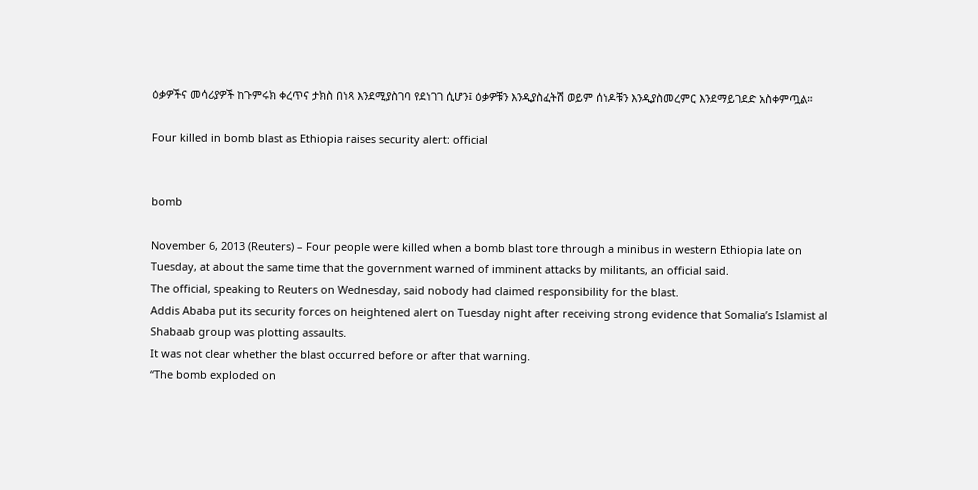ዕቃዎችና መሳሪያዎች ከጉምሩክ ቀረጥና ታክስ በነጻ እንደሚያስገባ የደነገገ ሲሆን፤ ዕቃዎቹን እንዲያስፈትሽ ወይም ሰነዶቹን እንዲያስመረምር እንደማይገደድ አስቀምጧል።

Four killed in bomb blast as Ethiopia raises security alert: official


bomb

November 6, 2013 (Reuters) – Four people were killed when a bomb blast tore through a minibus in western Ethiopia late on Tuesday, at about the same time that the government warned of imminent attacks by militants, an official said.
The official, speaking to Reuters on Wednesday, said nobody had claimed responsibility for the blast.
Addis Ababa put its security forces on heightened alert on Tuesday night after receiving strong evidence that Somalia’s Islamist al Shabaab group was plotting assaults.
It was not clear whether the blast occurred before or after that warning.
“The bomb exploded on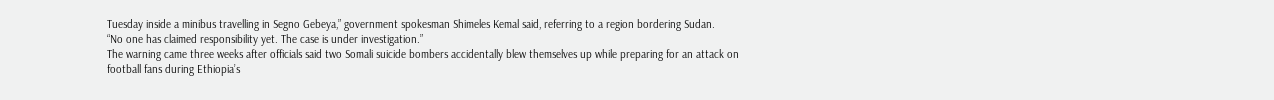Tuesday inside a minibus travelling in Segno Gebeya,” government spokesman Shimeles Kemal said, referring to a region bordering Sudan.
“No one has claimed responsibility yet. The case is under investigation.”
The warning came three weeks after officials said two Somali suicide bombers accidentally blew themselves up while preparing for an attack on football fans during Ethiopia’s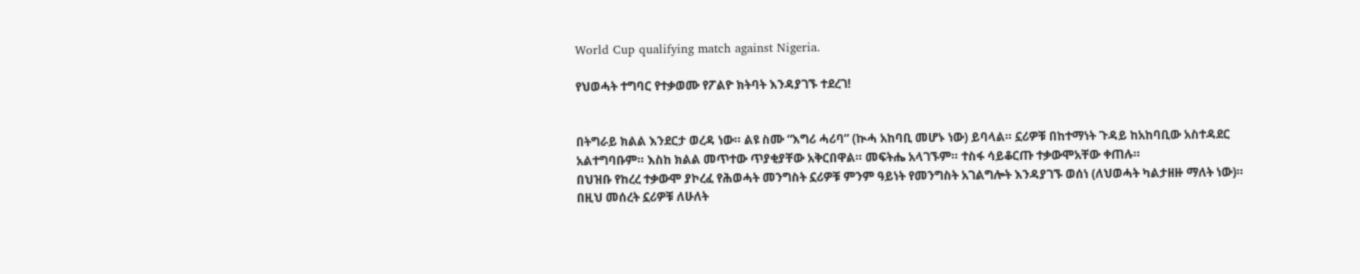World Cup qualifying match against Nigeria.

የህወሓት ተግባር የተቃወሙ የፖልዮ ክትባት እንዳያገኙ ተደረገ!


በትግራይ ክልል እንደርታ ወረዳ ነው። ልዩ ስሙ “እግሪ ሓሪባ” (ኲሓ አከባቢ መሆኑ ነው) ይባላል። ኗሪዎቹ በከተማነት ጉዳይ ከአከባቢው አስተዳደር አልተግባቡም። እስከ ክልል መጥተው ጥያቂያቸው አቅርበዋል። መፍትሔ አላገኙም። ተስፋ ሳይቆርጡ ተቃውሞአቸው ቀጠሉ።
በህዝቡ የከረረ ተቃውሞ ያኮረፈ የሕወሓት መንግስት ኗሪዎቹ ምንም ዓይነት የመንግስት አገልግሎት እንዳያገኙ ወሰነ (ለህወሓት ካልታዘዙ ማለት ነው)። በዚህ መሰረት ኗሪዎቹ ለሁለት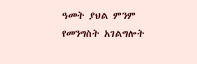ዓመት ያህል ምንም የመንግስት አገልግሎት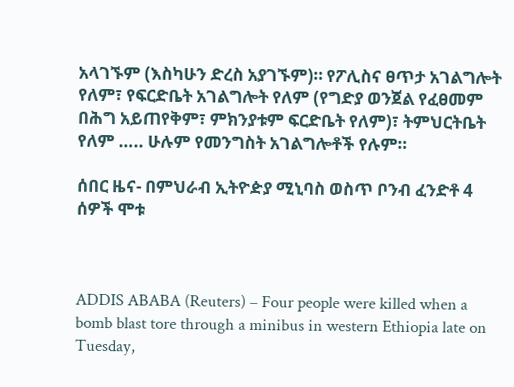አላገኙም (እስካሁን ድረስ አያገኙም)። የፖሊስና ፀጥታ አገልግሎት የለም፣ የፍርድቤት አገልግሎት የለም (የግድያ ወንጀል የፈፀመም በሕግ አይጠየቅም፣ ምክንያቱም ፍርድቤት የለም)፣ ትምህርትቤት የለም ….. ሁሉም የመንግስት አገልግሎቶች የሉም።

ሰበር ዜና- በምህራብ ኢትዮዽያ ሚኒባስ ወስጥ ቦንብ ፈንድቶ 4 ሰዎች ሞቱ



ADDIS ABABA (Reuters) – Four people were killed when a bomb blast tore through a minibus in western Ethiopia late on Tuesday,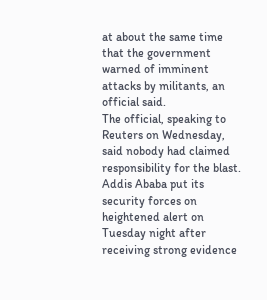at about the same time that the government warned of imminent attacks by militants, an official said.
The official, speaking to Reuters on Wednesday, said nobody had claimed responsibility for the blast.
Addis Ababa put its security forces on heightened alert on Tuesday night after receiving strong evidence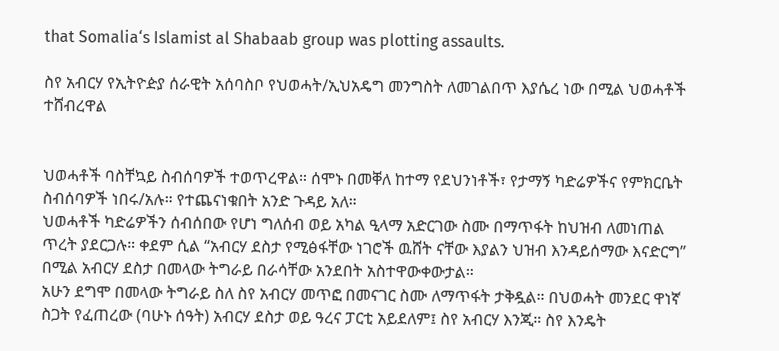that Somalia‘s Islamist al Shabaab group was plotting assaults.

ስየ አብርሃ የኢትዮዽያ ሰራዊት አሰባስቦ የህወሓት/ኢህአዴግ መንግስት ለመገልበጥ እያሴረ ነው በሚል ህወሓቶች ተሸብረዋል


ህወሓቶች ባስቸኳይ ስብሰባዎች ተወጥረዋል። ሰሞኑ በመቐለ ከተማ የደህንነቶች፣ የታማኝ ካድሬዎችና የምክርቤት ስብሰባዎች ነበሩ/አሉ። የተጨናነቁበት አንድ ጉዳይ አለ።
ህወሓቶች ካድሬዎችን ሰብሰበው የሆነ ግለሰብ ወይ አካል ዒላማ አድርገው ስሙ በማጥፋት ከህዝብ ለመነጠል ጥረት ያደርጋሉ። ቀደም ሲል “አብርሃ ደስታ የሚፅፋቸው ነገሮች ዉሸት ናቸው እያልን ህዝብ እንዳይሰማው እናድርግ” በሚል አብርሃ ደስታ በመላው ትግራይ በራሳቸው አንደበት አስተዋውቀውታል።
አሁን ደግሞ በመላው ትግራይ ስለ ስየ አብርሃ መጥፎ በመናገር ስሙ ለማጥፋት ታቅዷል። በህወሓት መንደር ዋነኛ ስጋት የፈጠረው (ባሁኑ ሰዓት) አብርሃ ደስታ ወይ ዓረና ፓርቲ አይደለም፤ ስየ አብርሃ እንጂ። ስየ እንዴት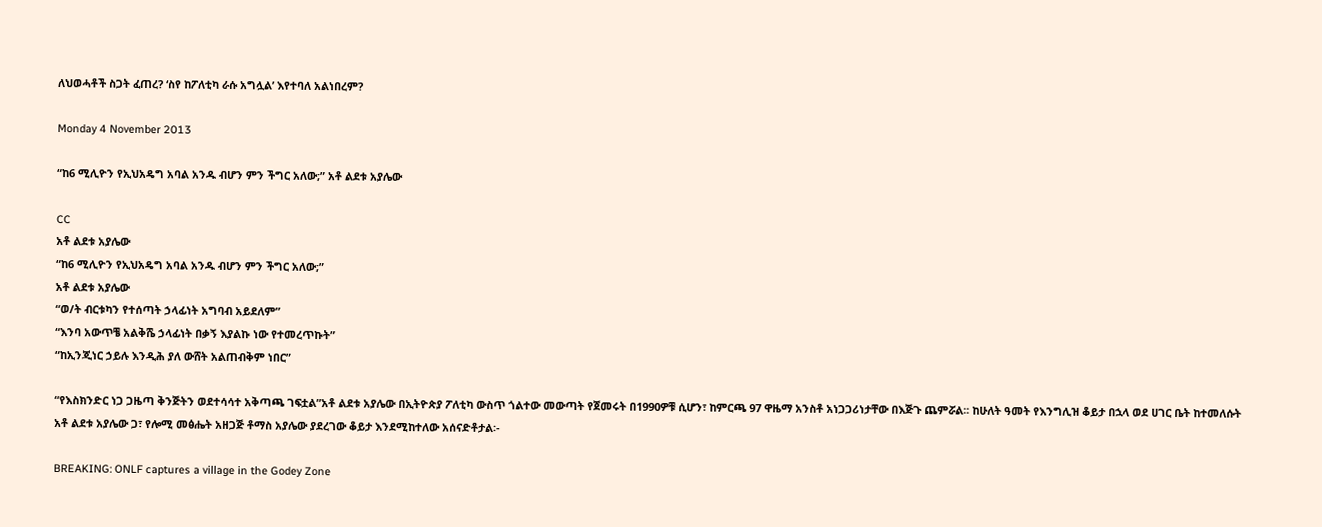ለህወሓቶች ስጋት ፈጠረ? ‘ስየ ከፖለቲካ ራሱ አግሏል’ እየተባለ አልነበረም?

Monday 4 November 2013

“ከ6 ሚሊዮን የኢህአዴግ አባል አንዱ ብሆን ምን ችግር አለው;” አቶ ልደቱ አያሌው

CC
አቶ ልደቱ አያሌው
“ከ6 ሚሊዮን የኢህአዴግ አባል አንዱ ብሆን ምን ችግር አለው;”
አቶ ልደቱ አያሌው
“ወ/ት ብርቱካን የተሰጣት ኃላፊነት አግባብ አይደለም”
“እንባ አውጥቼ አልቅሼ ኃላፊነት በቃኝ እያልኩ ነው የተመረጥኩት”
“ከኢንጂነር ኃይሉ እንዲሕ ያለ ውሸት አልጠብቅም ነበር”

“የእስክንድር ነጋ ጋዜጣ ቅንጅትን ወደተሳሳተ አቅጣጫ ገፍቷል”አቶ ልደቱ አያሌው በኢትዮጵያ ፖለቲካ ውስጥ ጎልተው መውጣት የጀመሩት በ1990ዎቹ ሲሆን፣ ከምርጫ 97 ዋዜማ አንስቶ አነጋጋሪነታቸው በእጅጉ ጨምሯል፡፡ ከሁለት ዓመት የእንግሊዝ ቆይታ በኋላ ወደ ሀገር ቤት ከተመለሱት አቶ ልደቱ አያሌው ጋ፣ የሎሚ መፅሔት አዘጋጅ ቶማስ አያሌው ያደረገው ቆይታ እንደሚከተለው አሰናድቶታል፡-

BREAKING: ONLF captures a village in the Godey Zone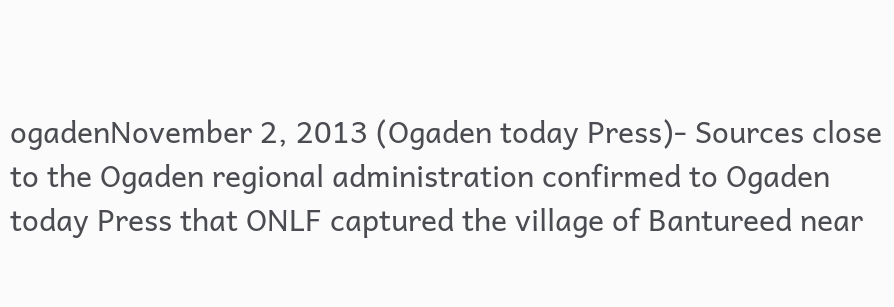ogadenNovember 2, 2013 (Ogaden today Press)- Sources close to the Ogaden regional administration confirmed to Ogaden today Press that ONLF captured the village of Bantureed near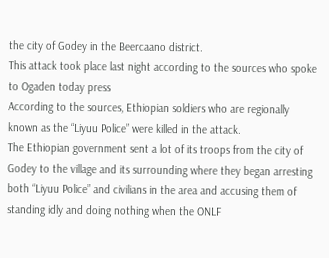the city of Godey in the Beercaano district.
This attack took place last night according to the sources who spoke to Ogaden today press
According to the sources, Ethiopian soldiers who are regionally known as the “Liyuu Police” were killed in the attack.
The Ethiopian government sent a lot of its troops from the city of Godey to the village and its surrounding where they began arresting both “Liyuu Police” and civilians in the area and accusing them of standing idly and doing nothing when the ONLF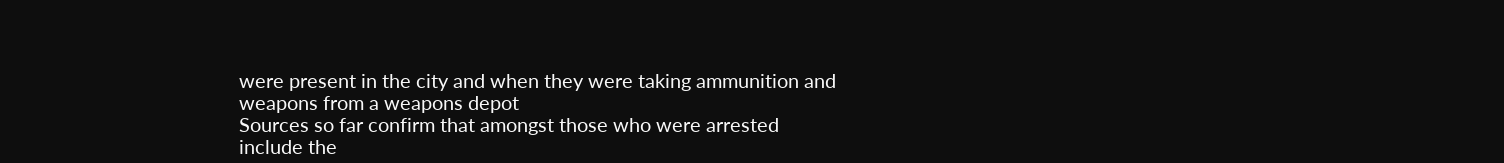were present in the city and when they were taking ammunition and weapons from a weapons depot
Sources so far confirm that amongst those who were arrested include the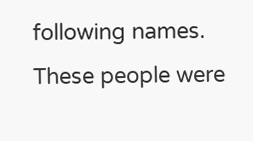following names. These people were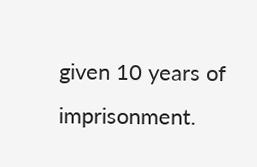given 10 years of imprisonment.